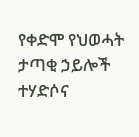የቀድሞ የህወሓት ታጣቂ ኃይሎች ተሃድሶና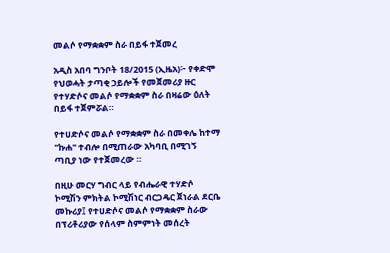መልሶ የማቋቋም ስራ በይፋ ተጀመረ

አዲስ አበባ ግንቦት 18/2015 (ኢዜአ)፦ የቀድሞ የህወሓት ታጣቂ ኃይሎች የመጀመሪያ ዙር የተሃድሶና መልሶ የማቋቋም ስራ በዛሬው ዕለት በይፋ ተጀምሯል።

የተሀድሶና መልሶ የማቋቋም ስራ በመቀሌ ከተማ "ኩሐ" ተብሎ በሚጠራው አካባቢ በሚገኝ ጣቢያ ነው የተጀመረው ።

በዚሁ መርሃ ግብር ላይ የብሔራዊ ተሃድሶ ኮሚሽን ምክትል ኮሚሽነር ብርጋዴር ጀነራል ደርቤ መኩሪያ፤ የተሀድሶና መልሶ የማቋቋም ስራው በፕሪቶሪያው የሰላም ስምምነት መሰረት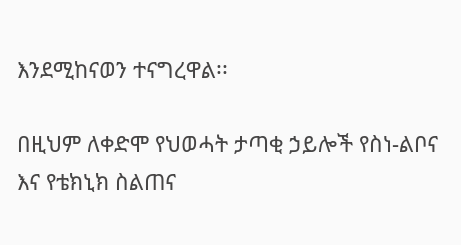እንደሚከናወን ተናግረዋል፡፡

በዚህም ለቀድሞ የህወሓት ታጣቂ ኃይሎች የስነ-ልቦና እና የቴክኒክ ስልጠና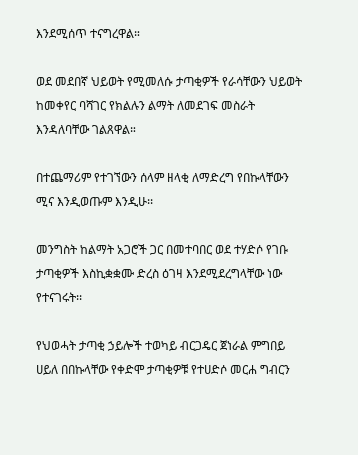እንደሚሰጥ ተናግረዋል።

ወደ መደበኛ ህይወት የሚመለሱ ታጣቂዎች የራሳቸውን ህይወት ከመቀየር ባሻገር የክልሉን ልማት ለመደገፍ መስራት እንዳለባቸው ገልጸዋል።

በተጨማሪም የተገኘውን ሰላም ዘላቂ ለማድረግ የበኩላቸውን ሚና እንዲወጡም እንዲሁ፡፡

መንግስት ከልማት አጋሮች ጋር በመተባበር ወደ ተሃድሶ የገቡ ታጣቂዎች እስኪቋቋሙ ድረስ ዕገዛ እንደሚደረግላቸው ነው የተናገሩት፡፡

የህወሓት ታጣቂ ኃይሎች ተወካይ ብርጋዴር ጀነራል ምግበይ ሀይለ በበኩላቸው የቀድሞ ታጣቂዎቹ የተሀድሶ መርሐ ግብርን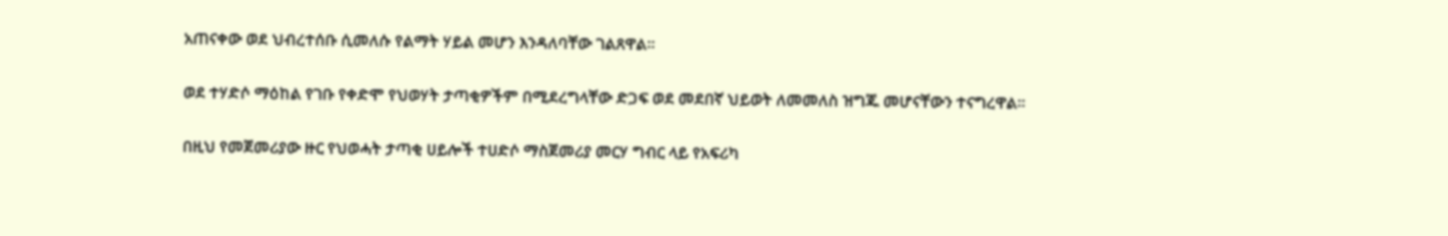አጠናቀው ወደ ህብረተሰቡ ሲመለሱ የልማት ሃይል መሆን እንዳለባቸው ገልጸዋል።

ወደ ተሃድሶ ማዕከል የገቡ የቀድሞ የህወሃት ታጣቂዎችም በሚደረግላቸው ድጋፍ ወደ መደበኛ ህይወት ለመመለስ ዝግጁ መሆናቸውን ተናግረዋል።

በዚህ የመጀመሪያው ዙር የህወሓት ታጣቂ ሀይሎች ተሀድሶ ማስጀመሪያ መርሃ ግብር ላይ የአፍሪካ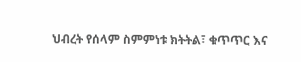ህብረት የሰላም ስምምነቱ ክትትል፣ ቁጥጥር እና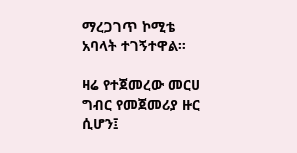ማረጋገጥ ኮሚቴ አባላት ተገኝተዋል።

ዛሬ የተጀመረው መርሀ ግብር የመጀመሪያ ዙር ሲሆን፤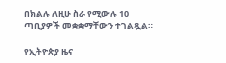በክልሉ ለዚሁ ስራ የሚውሉ 10 ጣቢያዎች መቋቋማቸውን ተገልጿል።

የኢትዮጵያ ዜና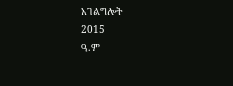አገልግሎት
2015
ዓ.ም